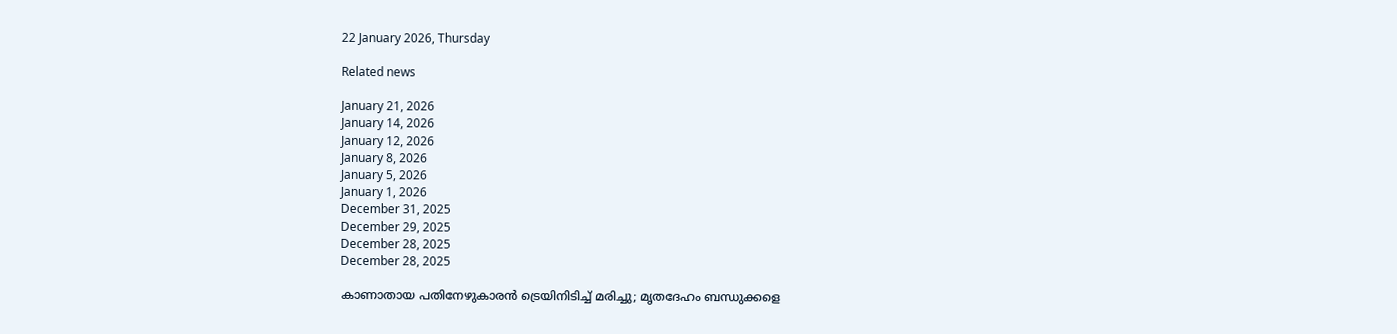22 January 2026, Thursday

Related news

January 21, 2026
January 14, 2026
January 12, 2026
January 8, 2026
January 5, 2026
January 1, 2026
December 31, 2025
December 29, 2025
December 28, 2025
December 28, 2025

കാണാതായ പതിനേഴുകാരൻ ട്രെയിനിടിച്ച് മരിച്ചു; മൃതദേഹം ബന്ധുക്കളെ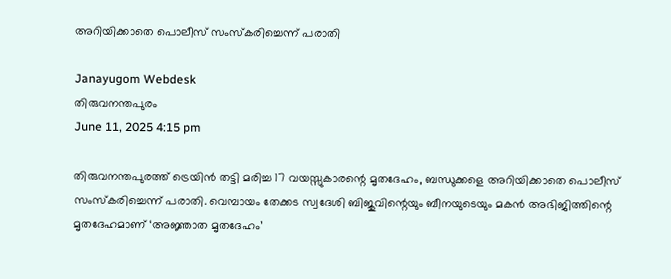അറിയിക്കാതെ പൊലീസ് സംസ്കരിച്ചെന്ന് പരാതി

Janayugom Webdesk
തിരുവനന്തപുരം
June 11, 2025 4:15 pm

തിരുവനന്തപുരത്ത് ട്രെയിൻ തട്ടി മരിച്ച 17 വയസ്സുകാരന്റെ മൃതദേഹം, ബന്ധുക്കളെ അറിയിക്കാതെ പൊലീസ് സംസ്കരിച്ചെന്ന് പരാതി. വെമ്പായം തേക്കട സ്വദേശി ബിജുവിന്റെയും ബീനയുടെയും മകൻ അഭിജിത്തിന്റെ മൃതദേഹമാണ് ‘അജ്ഞാത മൃതദേഹം’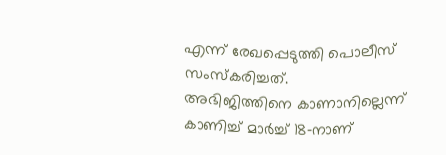എന്ന് രേഖപ്പെടുത്തി പൊലീസ് സംസ്കരിച്ചത്.
അഭിജിത്തിനെ കാണാനില്ലെന്ന് കാണിച്ച് മാർച്ച് 18‑നാണ്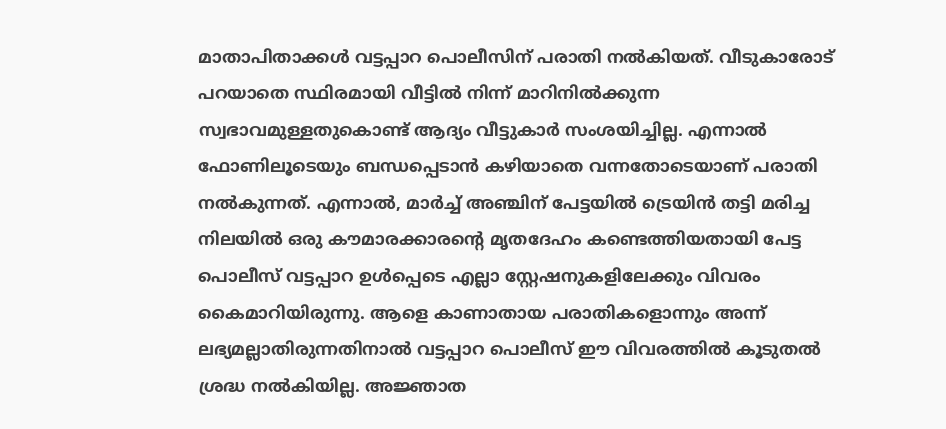മാതാപിതാക്കൾ വട്ടപ്പാറ പൊലീസിന് പരാതി നൽകിയത്. വീടുകാരോട് പറയാതെ സ്ഥിരമായി വീട്ടിൽ നിന്ന് മാറിനിൽക്കുന്ന സ്വഭാവമുള്ളതുകൊണ്ട് ആദ്യം വീട്ടുകാർ സംശയിച്ചില്ല. എന്നാൽ ഫോണിലൂടെയും ബന്ധപ്പെടാൻ കഴിയാതെ വന്നതോടെയാണ് പരാതി നൽകുന്നത്. എന്നാൽ, മാർച്ച് അഞ്ചിന് പേട്ടയിൽ ട്രെയിൻ തട്ടി മരിച്ച നിലയിൽ ഒരു കൗമാരക്കാരന്റെ മൃതദേഹം കണ്ടെത്തിയതായി പേട്ട പൊലീസ് വട്ടപ്പാറ ഉൾപ്പെടെ എല്ലാ സ്റ്റേഷനുകളിലേക്കും വിവരം കൈമാറിയിരുന്നു. ആളെ കാണാതായ പരാതികളൊന്നും അന്ന് ലഭ്യമല്ലാതിരുന്നതിനാൽ വട്ടപ്പാറ പൊലീസ് ഈ വിവരത്തിൽ കൂടുതൽ ശ്രദ്ധ നൽകിയില്ല. അജ്ഞാത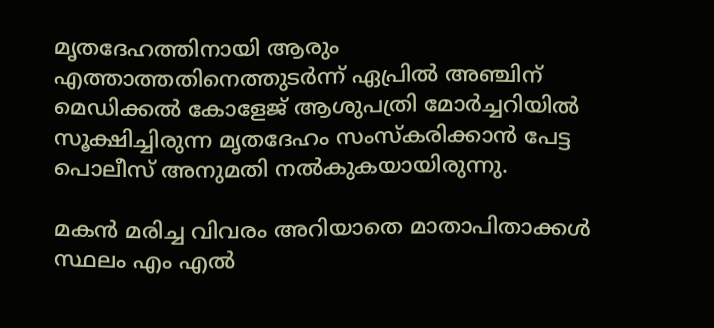മൃതദേഹത്തിനായി ആരും എത്താത്തതിനെത്തുടർന്ന് ഏപ്രിൽ അഞ്ചിന് മെഡിക്കൽ കോളേജ് ആശുപത്രി മോർച്ചറിയിൽ സൂക്ഷിച്ചിരുന്ന മൃതദേഹം സംസ്കരിക്കാൻ പേട്ട പൊലീസ് അനുമതി നൽകുകയായിരുന്നു.

മകൻ മരിച്ച വിവരം അറിയാതെ മാതാപിതാക്കൾ സ്ഥലം എം എൽ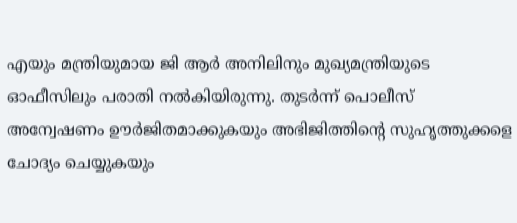എയും മന്ത്രിയുമായ ജി ആർ അനിലിനും മുഖ്യമന്ത്രിയുടെ ഓഫീസിലും പരാതി നൽകിയിരുന്നു. തുടർന്ന് പൊലീസ് അന്വേഷണം ഊർജിതമാക്കുകയും അഭിജിത്തിന്റെ സുഹൃത്തുക്കളെ ചോദ്യം ചെയ്യുകയും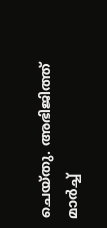ചെയ്തു. അഭിജിത്ത് മാർച്ച്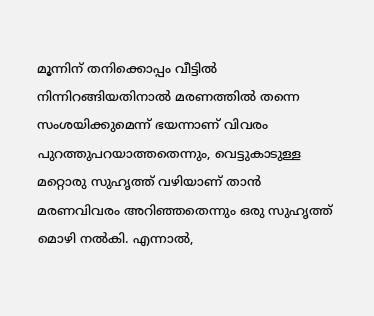മൂന്നിന് തനിക്കൊപ്പം വീട്ടിൽ നിന്നിറങ്ങിയതിനാൽ മരണത്തിൽ തന്നെ സംശയിക്കുമെന്ന് ഭയന്നാണ് വിവരം പുറത്തുപറയാത്തതെന്നും, വെട്ടുകാടുള്ള മറ്റൊരു സുഹൃത്ത് വഴിയാണ് താൻ മരണവിവരം അറിഞ്ഞതെന്നും ഒരു സുഹൃത്ത് മൊഴി നല്‍കി. എന്നാൽ,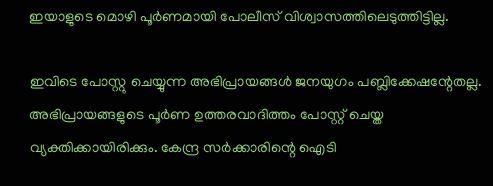ഇയാളുടെ മൊഴി പൂർണമായി പോലീസ് വിശ്വാസത്തിലെടുത്തിട്ടില്ല.

ഇവിടെ പോസ്റ്റു ചെയ്യുന്ന അഭിപ്രായങ്ങള്‍ ജനയുഗം പബ്ലിക്കേഷന്റേതല്ല. അഭിപ്രായങ്ങളുടെ പൂര്‍ണ ഉത്തരവാദിത്തം പോസ്റ്റ് ചെയ്ത വ്യക്തിക്കായിരിക്കും. കേന്ദ്ര സര്‍ക്കാരിന്റെ ഐടി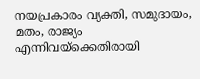നയപ്രകാരം വ്യക്തി, സമുദായം, മതം, രാജ്യം എന്നിവയ്‌ക്കെതിരായി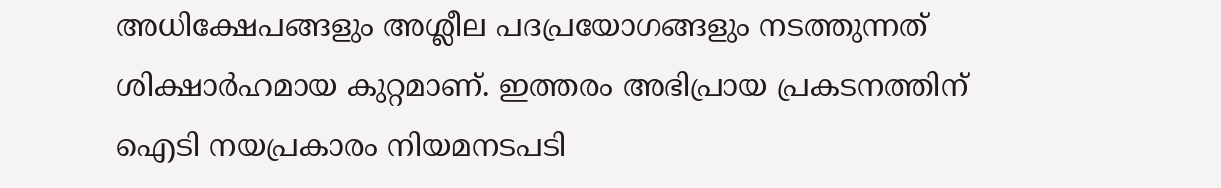അധിക്ഷേപങ്ങളും അശ്ലീല പദപ്രയോഗങ്ങളും നടത്തുന്നത് ശിക്ഷാര്‍ഹമായ കുറ്റമാണ്. ഇത്തരം അഭിപ്രായ പ്രകടനത്തിന് ഐടി നയപ്രകാരം നിയമനടപടി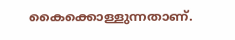കൈക്കൊള്ളുന്നതാണ്.